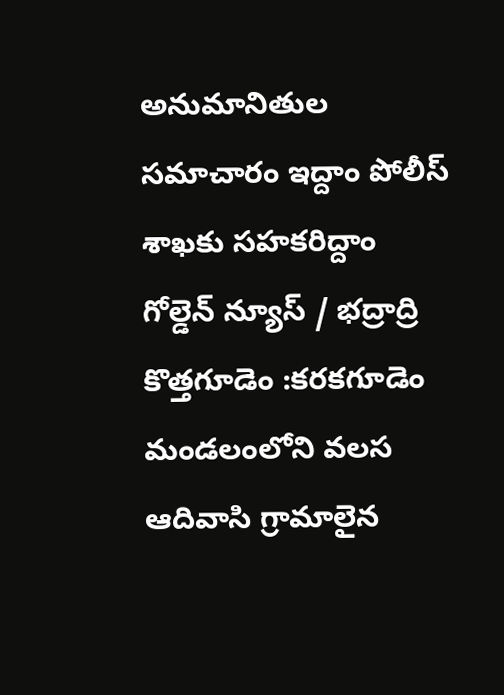అనుమానితుల సమాచారం ఇద్దాం పోలీస్ శాఖకు సహకరిద్దాం
గోల్డెన్ న్యూస్ / భద్రాద్రి కొత్తగూడెం :కరకగూడెం మండలంలోని వలస ఆదివాసి గ్రామాలైన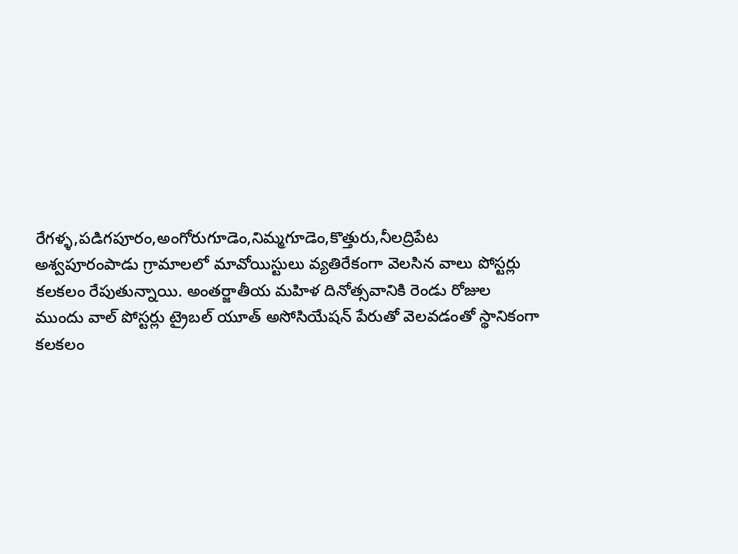రేగళ్ళ,పడిగపూరం,అంగోరుగూడెం,నిమ్మగూడెం,కొత్తురు,నీలద్రిపేట అశ్వపూరంపాడు గ్రామాలలో మావోయిస్టులు వ్యతిరేకంగా వెలసిన వాలు పోస్టర్లు కలకలం రేపుతున్నాయి. అంతర్జాతీయ మహిళ దినోత్సవానికి రెండు రోజుల ముందు వాల్ పోస్టర్లు ట్రైబల్ యూత్ అసోసియేషన్ పేరుతో వెలవడంతో స్థానికంగా కలకలం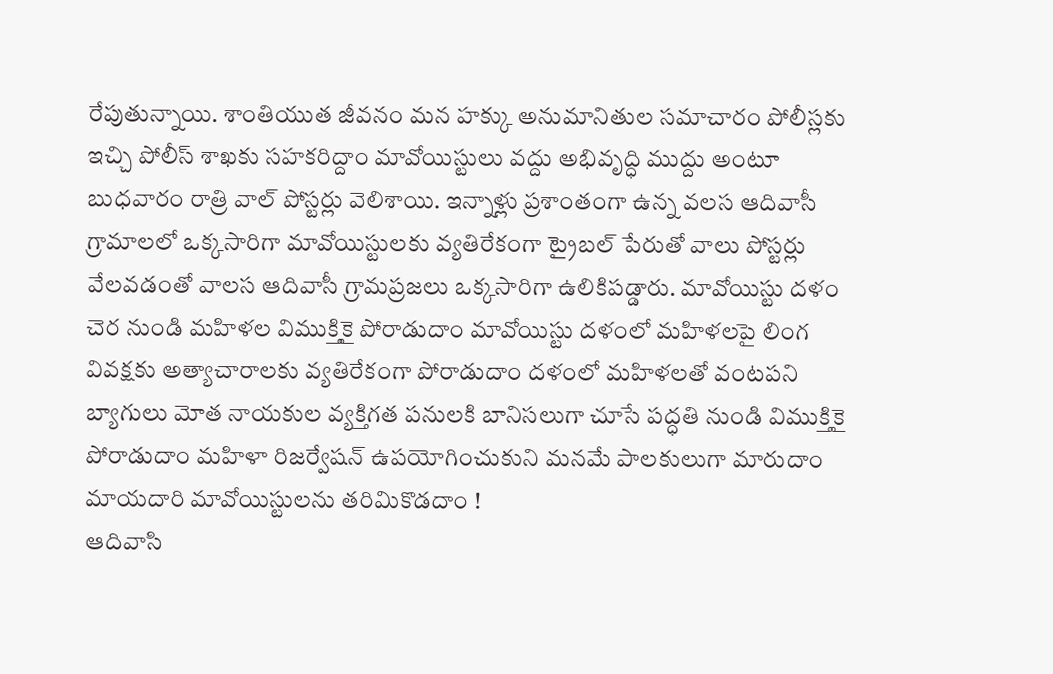రేపుతున్నాయి. శాంతియుత జీవనం మన హక్కు అనుమానితుల సమాచారం పోలీస్లకు ఇచ్చి పోలీస్ శాఖకు సహకరిద్దాం మావోయిస్టులు వద్దు అభివృద్ధి ముద్దు అంటూ బుధవారం రాత్రి వాల్ పోస్టర్లు వెలిశాయి. ఇన్నాళ్లు ప్రశాంతంగా ఉన్న వలస ఆదివాసీ గ్రామాలలో ఒక్కసారిగా మావోయిస్టులకు వ్యతిరేకంగా ట్రైబల్ పేరుతో వాలు పోస్టర్లు వేలవడంతో వాలస ఆదివాసీ గ్రామప్రజలు ఒక్కసారిగా ఉలికిపడ్డారు. మావోయిస్టు దళం చెర నుండి మహిళల విముక్తికై పోరాడుదాం మావోయిస్టు దళంలో మహిళలపై లింగ వివక్షకు అత్యాచారాలకు వ్యతిరేకంగా పోరాడుదాం దళంలో మహిళలతో వంటపని బ్యాగులు మోత నాయకుల వ్యక్తిగత పనులకి బానిసలుగా చూసే పద్ధతి నుండి విముక్తికై పోరాడుదాం మహిళా రిజర్వేషన్ ఉపయోగించుకుని మనమే పాలకులుగా మారుదాం మాయదారి మావోయిస్టులను తరిమికొడదాం !
ఆదివాసి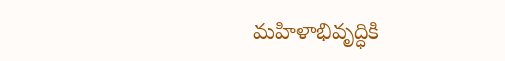మహిళాభివృద్ధికి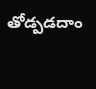తోడ్పడదాం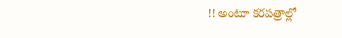!! అంటూ కరపత్రాల్లో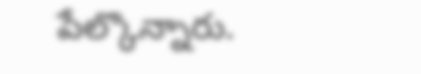పేల్కొన్నారు.